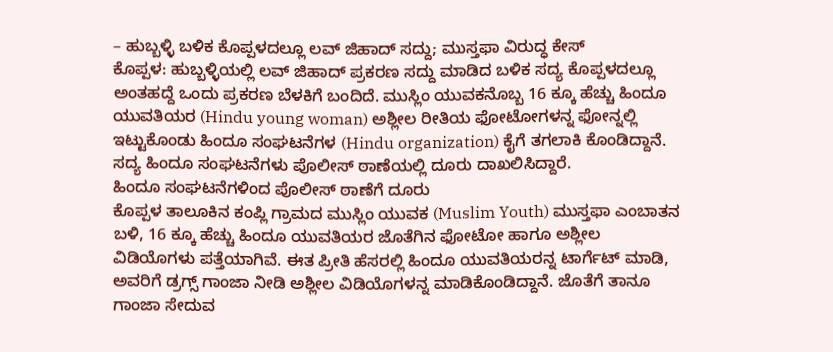– ಹುಬ್ಬಳ್ಳಿ ಬಳಿಕ ಕೊಪ್ಪಳದಲ್ಲೂ ಲವ್ ಜಿಹಾದ್ ಸದ್ದು; ಮುಸ್ತಫಾ ವಿರುದ್ಧ ಕೇಸ್
ಕೊಪ್ಪಳ: ಹುಬ್ಬಳ್ಳಿಯಲ್ಲಿ ಲವ್ ಜಿಹಾದ್ ಪ್ರಕರಣ ಸದ್ದು ಮಾಡಿದ ಬಳಿಕ ಸದ್ಯ ಕೊಪ್ಪಳದಲ್ಲೂ ಅಂತಹದ್ದೆ ಒಂದು ಪ್ರಕರಣ ಬೆಳಕಿಗೆ ಬಂದಿದೆ. ಮುಸ್ಲಿಂ ಯುವಕನೊಬ್ಬ 16 ಕ್ಕೂ ಹೆಚ್ಚು ಹಿಂದೂ ಯುವತಿಯರ (Hindu young woman) ಅಶ್ಲೀಲ ರೀತಿಯ ಫೋಟೋಗಳನ್ನ ಫೋನ್ನಲ್ಲಿ ಇಟ್ಟುಕೊಂಡು ಹಿಂದೂ ಸಂಘಟನೆಗಳ (Hindu organization) ಕೈಗೆ ತಗಲಾಕಿ ಕೊಂಡಿದ್ದಾನೆ. ಸದ್ಯ ಹಿಂದೂ ಸಂಘಟನೆಗಳು ಪೊಲೀಸ್ ಠಾಣೆಯಲ್ಲಿ ದೂರು ದಾಖಲಿಸಿದ್ದಾರೆ.
ಹಿಂದೂ ಸಂಘಟನೆಗಳಿಂದ ಪೊಲೀಸ್ ಠಾಣೆಗೆ ದೂರು
ಕೊಪ್ಪಳ ತಾಲೂಕಿನ ಕಂಪ್ಲಿ ಗ್ರಾಮದ ಮುಸ್ಲಿಂ ಯುವಕ (Muslim Youth) ಮುಸ್ತಫಾ ಎಂಬಾತನ ಬಳಿ, 16 ಕ್ಕೂ ಹೆಚ್ಚು ಹಿಂದೂ ಯುವತಿಯರ ಜೊತೆಗಿನ ಫೋಟೋ ಹಾಗೂ ಅಶ್ಲೀಲ ವಿಡಿಯೊಗಳು ಪತ್ತೆಯಾಗಿವೆ. ಈತ ಪ್ರೀತಿ ಹೆಸರಲ್ಲಿ ಹಿಂದೂ ಯುವತಿಯರನ್ನ ಟಾರ್ಗೆಟ್ ಮಾಡಿ, ಅವರಿಗೆ ಡ್ರಗ್ಸ್ ಗಾಂಜಾ ನೀಡಿ ಅಶ್ಲೀಲ ವಿಡಿಯೊಗಳನ್ನ ಮಾಡಿಕೊಂಡಿದ್ದಾನೆ. ಜೊತೆಗೆ ತಾನೂ ಗಾಂಜಾ ಸೇದುವ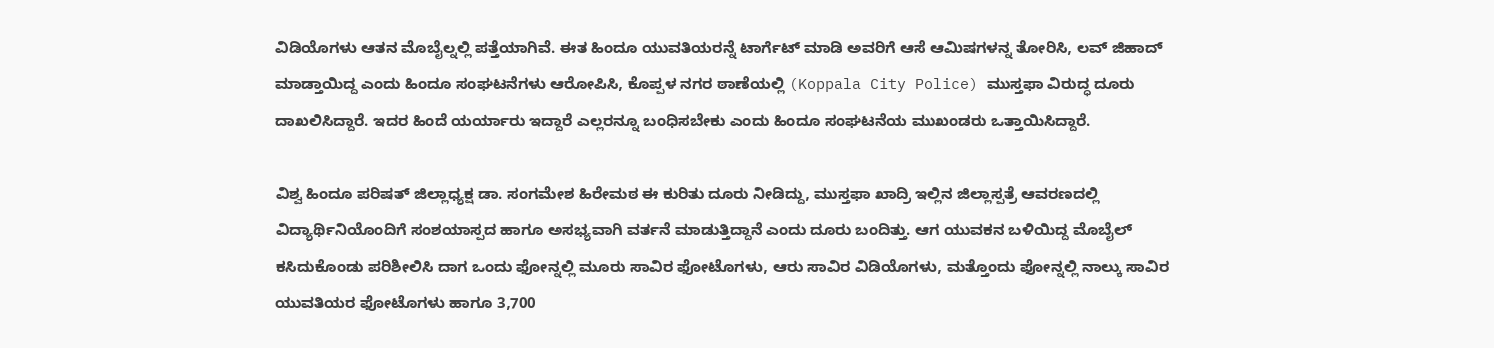ವಿಡಿಯೊಗಳು ಆತನ ಮೊಬೈಲ್ನಲ್ಲಿ ಪತ್ತೆಯಾಗಿವೆ. ಈತ ಹಿಂದೂ ಯುವತಿಯರನ್ನೆ ಟಾರ್ಗೆಟ್ ಮಾಡಿ ಅವರಿಗೆ ಆಸೆ ಆಮಿಷಗಳನ್ನ ತೋರಿಸಿ, ಲವ್ ಜಿಹಾದ್ ಮಾಡ್ತಾಯಿದ್ದ ಎಂದು ಹಿಂದೂ ಸಂಘಟನೆಗಳು ಆರೋಪಿಸಿ, ಕೊಪ್ಪಳ ನಗರ ಠಾಣೆಯಲ್ಲಿ (Koppala City Police) ಮುಸ್ತಫಾ ವಿರುದ್ಧ ದೂರು ದಾಖಲಿಸಿದ್ದಾರೆ. ಇದರ ಹಿಂದೆ ಯರ್ಯಾರು ಇದ್ದಾರೆ ಎಲ್ಲರನ್ನೂ ಬಂಧಿಸಬೇಕು ಎಂದು ಹಿಂದೂ ಸಂಘಟನೆಯ ಮುಖಂಡರು ಒತ್ತಾಯಿಸಿದ್ದಾರೆ.

ವಿಶ್ವ ಹಿಂದೂ ಪರಿಷತ್ ಜಿಲ್ಲಾಧ್ಯಕ್ಷ ಡಾ. ಸಂಗಮೇಶ ಹಿರೇಮಠ ಈ ಕುರಿತು ದೂರು ನೀಡಿದ್ದು, ಮುಸ್ತಫಾ ಖಾದ್ರಿ ಇಲ್ಲಿನ ಜಿಲ್ಲಾಸ್ಪತ್ರೆ ಆವರಣದಲ್ಲಿ ವಿದ್ಯಾರ್ಥಿನಿಯೊಂದಿಗೆ ಸಂಶಯಾಸ್ಪದ ಹಾಗೂ ಅಸಭ್ಯವಾಗಿ ವರ್ತನೆ ಮಾಡುತ್ತಿದ್ದಾನೆ ಎಂದು ದೂರು ಬಂದಿತ್ತು. ಆಗ ಯುವಕನ ಬಳಿಯಿದ್ದ ಮೊಬೈಲ್ ಕಸಿದುಕೊಂಡು ಪರಿಶೀಲಿಸಿ ದಾಗ ಒಂದು ಫೋನ್ನಲ್ಲಿ ಮೂರು ಸಾವಿರ ಫೋಟೊಗಳು, ಆರು ಸಾವಿರ ವಿಡಿಯೊಗಳು, ಮತ್ತೊಂದು ಫೋನ್ನಲ್ಲಿ ನಾಲ್ಕು ಸಾವಿರ ಯುವತಿಯರ ಫೋಟೊಗಳು ಹಾಗೂ 3,700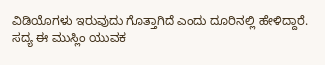ವಿಡಿಯೊಗಳು ಇರುವುದು ಗೊತ್ತಾಗಿದೆ ಎಂದು ದೂರಿನಲ್ಲಿ ಹೇಳಿದ್ದಾರೆ.
ಸದ್ಯ ಈ ಮುಸ್ಲಿಂ ಯುವಕ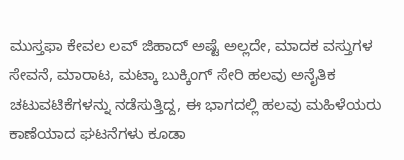ಮುಸ್ತಫಾ ಕೇವಲ ಲವ್ ಜಿಹಾದ್ ಅಷ್ಟೆ ಅಲ್ಲದೇ, ಮಾದಕ ವಸ್ತುಗಳ ಸೇವನೆ, ಮಾರಾಟ, ಮಟ್ಕಾ ಬುಕ್ಕಿಂಗ್ ಸೇರಿ ಹಲವು ಅನೈತಿಕ ಚಟುವಟಿಕೆಗಳನ್ನು ನಡೆಸುತ್ತಿದ್ದ, ಈ ಭಾಗದಲ್ಲಿ ಹಲವು ಮಹಿಳೆಯರು ಕಾಣೆಯಾದ ಘಟನೆಗಳು ಕೂಡಾ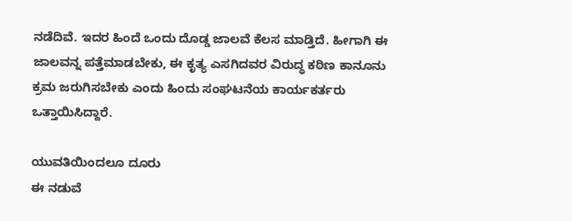ನಡೆದಿವೆ. ಇದರ ಹಿಂದೆ ಒಂದು ದೊಡ್ಡ ಜಾಲವೆ ಕೆಲಸ ಮಾಡ್ತಿದೆ. ಹೀಗಾಗಿ ಈ ಜಾಲವನ್ನ ಪತ್ತೆಮಾಡಬೇಕು, ಈ ಕೃತ್ಯ ಎಸಗಿದವರ ವಿರುದ್ಧ ಕಠಿಣ ಕಾನೂನು ಕ್ರಮ ಜರುಗಿಸಬೇಕು ಎಂದು ಹಿಂದು ಸಂಘಟನೆಯ ಕಾರ್ಯಕರ್ತರು ಒತ್ತಾಯಿಸಿದ್ದಾರೆ.

ಯುವತಿಯಿಂದಲೂ ದೂರು
ಈ ನಡುವೆ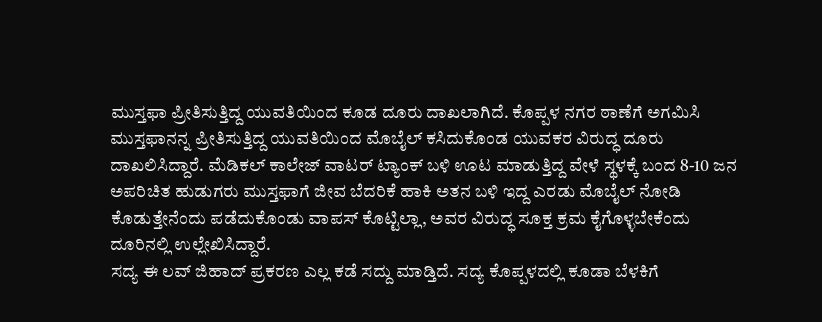ಮುಸ್ತಫಾ ಪ್ರೀತಿಸುತ್ತಿದ್ದ ಯುವತಿಯಿಂದ ಕೂಡ ದೂರು ದಾಖಲಾಗಿದೆ. ಕೊಪ್ಪಳ ನಗರ ಠಾಣೆಗೆ ಅಗಮಿಸಿ ಮುಸ್ತಫಾನನ್ನ ಪ್ರೀತಿಸುತ್ತಿದ್ದ ಯುವತಿಯಿಂದ ಮೊಬೈಲ್ ಕಸಿದುಕೊಂಡ ಯುವಕರ ವಿರುದ್ಧ ದೂರು ದಾಖಲಿಸಿದ್ದಾರೆ. ಮೆಡಿಕಲ್ ಕಾಲೇಜ್ ವಾಟರ್ ಟ್ಯಾಂಕ್ ಬಳಿ ಊಟ ಮಾಡುತ್ತಿದ್ದ ವೇಳೆ ಸ್ಥಳಕ್ಕೆ ಬಂದ 8-10 ಜನ ಅಪರಿಚಿತ ಹುಡುಗರು ಮುಸ್ತಫಾಗೆ ಜೀವ ಬೆದರಿಕೆ ಹಾಕಿ ಅತನ ಬಳಿ ಇದ್ದ ಎರಡು ಮೊಬೈಲ್ ನೋಡಿ ಕೊಡುತ್ತೇನೆಂದು ಪಡೆದುಕೊಂಡು ವಾಪಸ್ ಕೊಟ್ಟಿಲ್ಲಾ, ಅವರ ವಿರುದ್ಧ ಸೂಕ್ತ ಕ್ರಮ ಕೈಗೊಳ್ಳಬೇಕೆಂದು ದೂರಿನಲ್ಲಿ ಉಲ್ಲೇಖಿಸಿದ್ದಾರೆ.
ಸದ್ಯ ಈ ಲವ್ ಜಿಹಾದ್ ಪ್ರಕರಣ ಎಲ್ಲ ಕಡೆ ಸದ್ದು ಮಾಡ್ತಿದೆ. ಸದ್ಯ ಕೊಪ್ಪಳದಲ್ಲಿ ಕೂಡಾ ಬೆಳಕಿಗೆ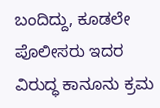ಬಂದಿದ್ದು, ಕೂಡಲೇ ಪೊಲೀಸರು ಇದರ ವಿರುದ್ಧ ಕಾನೂನು ಕ್ರಮ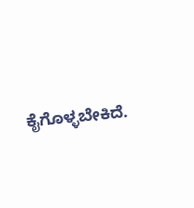ಕೈಗೊಳ್ಳಬೇಕಿದೆ.